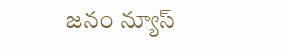జనం న్యూస్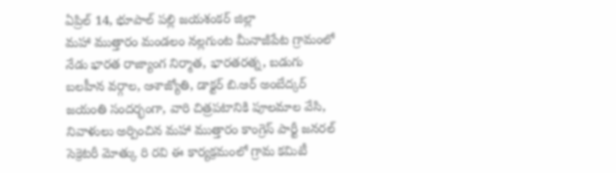ఏప్రిల్ 14, భూపాల్ పల్లి జయశంకర్ జిల్లా
మహా ముత్తారం మండలం నల్లగుంట మీనాజీపేట గ్రామంలో నేడు భారత రాజ్యాంగ నిర్మాత, భారతరత్న, బడుగు బలహీన వర్గాల, ఆశాజ్యోతి, డాక్టర్ బి.ఆర్ అంబేద్కర్ జయంతి సందర్భంగా, వారి చిత్రపటానికి పూలమాల వేసి, నివాళులు అర్పించిన మహా ముత్తారం కాంగ్రెస్ పార్టీ జనరల్ సెక్రెటరీ మోత్కు రి రవి ఈ కార్యక్రమంలో గ్రామ కమిటీ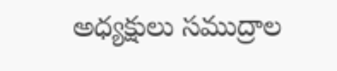అధ్యక్షులు సముద్రాల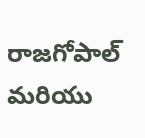రాజగోపాల్ మరియు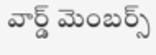వార్డ్ మెంబర్స్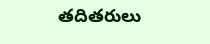తదితరులు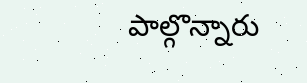పాల్గొన్నారు